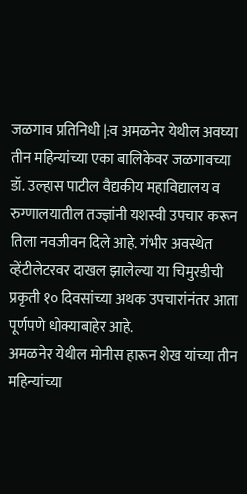जळगाव प्रतिनिधी |:व अमळनेर येथील अवघ्या तीन महिन्यांच्या एका बालिकेवर जळगावच्या डॉ. उल्हास पाटील वैद्यकीय महाविद्यालय व रुग्णालयातील तज्ज्ञांनी यशस्वी उपचार करून तिला नवजीवन दिले आहे. गंभीर अवस्थेत व्हेंटीलेटरवर दाखल झालेल्या या चिमुरडीची प्रकृती १० दिवसांच्या अथक उपचारांनंतर आता पूर्णपणे धोक्याबाहेर आहे.
अमळनेर येथील मोनीस हारून शेख यांच्या तीन महिन्यांच्या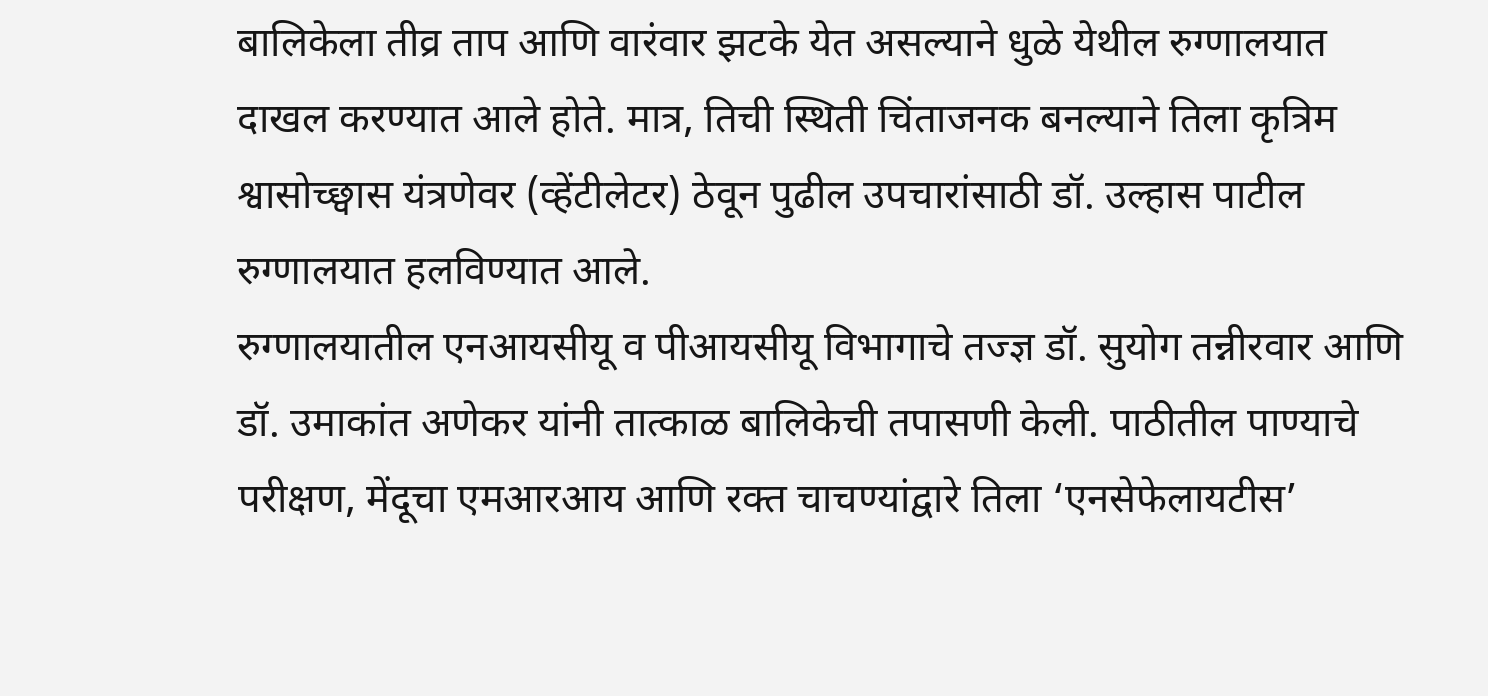बालिकेला तीव्र ताप आणि वारंवार झटके येत असल्याने धुळे येथील रुग्णालयात दाखल करण्यात आले होते. मात्र, तिची स्थिती चिंताजनक बनल्याने तिला कृत्रिम श्वासोच्छ्वास यंत्रणेवर (व्हेंटीलेटर) ठेवून पुढील उपचारांसाठी डॉ. उल्हास पाटील रुग्णालयात हलविण्यात आले.
रुग्णालयातील एनआयसीयू व पीआयसीयू विभागाचे तज्ज्ञ डॉ. सुयोग तन्नीरवार आणि डॉ. उमाकांत अणेकर यांनी तात्काळ बालिकेची तपासणी केली. पाठीतील पाण्याचे परीक्षण, मेंदूचा एमआरआय आणि रक्त चाचण्यांद्वारे तिला ‘एनसेफेलायटीस’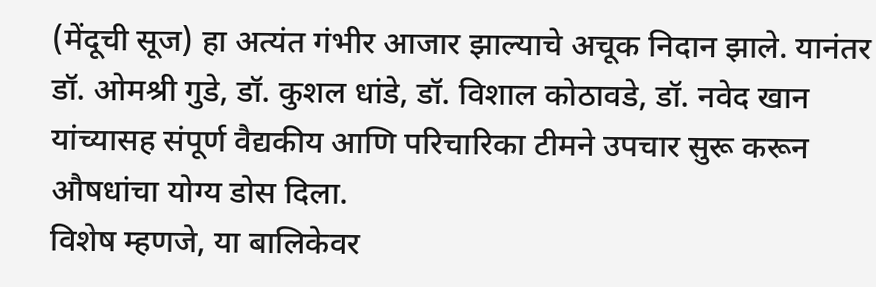(मेंदूची सूज) हा अत्यंत गंभीर आजार झाल्याचे अचूक निदान झाले. यानंतर डॉ. ओमश्री गुडे, डॉ. कुशल धांडे, डॉ. विशाल कोठावडे, डॉ. नवेद खान यांच्यासह संपूर्ण वैद्यकीय आणि परिचारिका टीमने उपचार सुरू करून औषधांचा योग्य डोस दिला.
विशेष म्हणजे, या बालिकेवर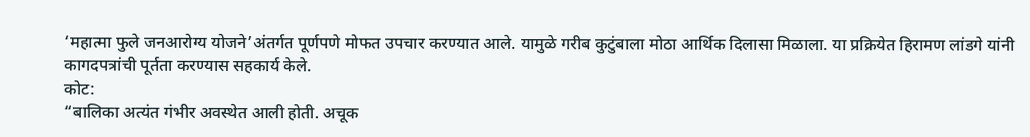‘महात्मा फुले जनआरोग्य योजने’अंतर्गत पूर्णपणे मोफत उपचार करण्यात आले. यामुळे गरीब कुटुंबाला मोठा आर्थिक दिलासा मिळाला. या प्रक्रियेत हिरामण लांडगे यांनी कागदपत्रांची पूर्तता करण्यास सहकार्य केले.
कोट:
“बालिका अत्यंत गंभीर अवस्थेत आली होती. अचूक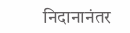निदानानंतर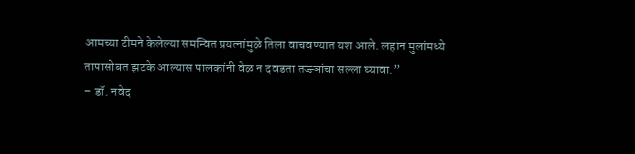आमच्या टीमने केलेल्या समन्वित प्रयत्नांमुळे तिला वाचवण्यात यश आले. लहान मुलांमध्ये तापासोबत झटके आल्यास पालकांनी वेळ न दवडता तज्ज्ञांचा सल्ला घ्यावा.”
– डॉ. नवेद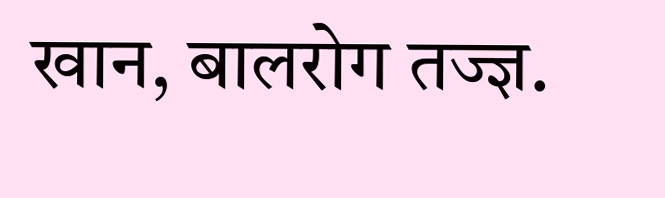खान, बालरोग तज्ज्ञ.